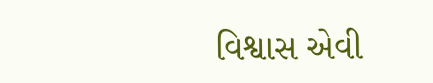વિશ્વાસ એવી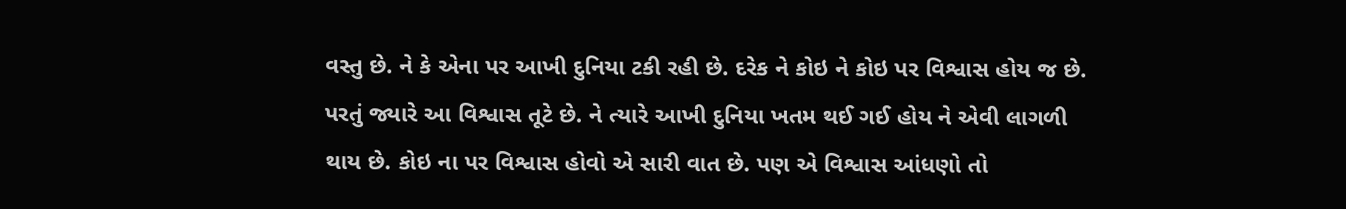વસ્તુ છે. ને કે એના પર આખી દુનિયા ટકી રહી છે. દરેક ને કોઇ ને કોઇ પર વિશ્વાસ હોય જ છે. પરતું જ્યારે આ વિશ્વાસ તૂટે છે. ને ત્યારે આખી દુનિયા ખતમ થઈ ગઈ હોય ને એવી લાગળી થાય છે. કોઇ ના પર વિશ્વાસ હોવો એ સારી વાત છે. પણ એ વિશ્વાસ આંધણો તો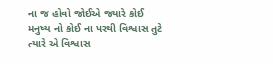ના જ હોવો જોઈએ જ્યારે કોઈ મનુષ્ય નો કોઈ ના પરથી વિશ્વાસ તુટે ત્યારે એ વિશ્વાસ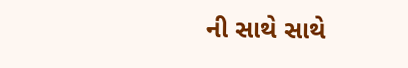ની સાથે સાથે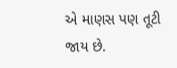એ માણસ પણ તૂટી જાય છે.